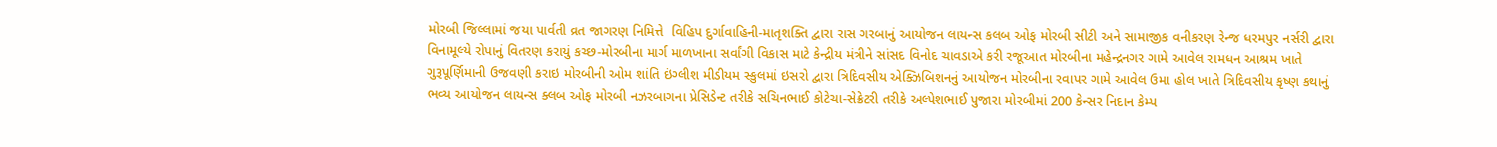મોરબી જિલ્લામાં જયા પાર્વતી વ્રત જાગરણ નિમિત્તે  વિહિપ દુર્ગાવાહિની-માતૃશક્તિ દ્વારા રાસ ગરબાનું આયોજન લાયન્સ કલબ ઓફ મોરબી સીટી અને સામાજીક વનીકરણ રેન્જ ધરમપુર નર્સરી દ્વારા વિનામૂલ્યે રોપાનું વિતરણ કરાયું કચ્છ-મોરબીના માર્ગ માળખાના સર્વાંગી વિકાસ માટે કેન્દ્રીય મંત્રીને સાંસદ વિનોદ ચાવડાએ કરી રજૂઆત મોરબીના મહેન્દ્રનગર ગામે આવેલ રામધન આશ્રમ ખાતે ગુરૂપૂર્ણિમાની ઉજવણી કરાઇ મોરબીની ઓમ શાંતિ ઇંગ્લીશ મીડીયમ સ્કુલમાં ઇસરો દ્વારા ત્રિદિવસીય એક્ઝિબિશનનું આયોજન મોરબીના રવાપર ગામે આવેલ ઉમા હોલ ખાતે ત્રિદિવસીય કૃષ્ણ કથાનું ભવ્ય આયોજન લાયન્સ ક્લબ ઓફ મોરબી નઝરબાગના પ્રેસિડેન્ટ તરીકે સચિનભાઈ કોટેચા-સેક્રેટરી તરીકે અલ્પેશભાઈ પુજારા મોરબીમાં 200 કેન્સર નિદાન કેમ્પ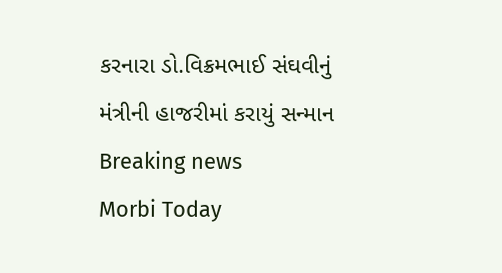કરનારા ડો.વિક્રમભાઈ સંઘવીનું મંત્રીની હાજરીમાં કરાયું સન્માન
Breaking news
Morbi Today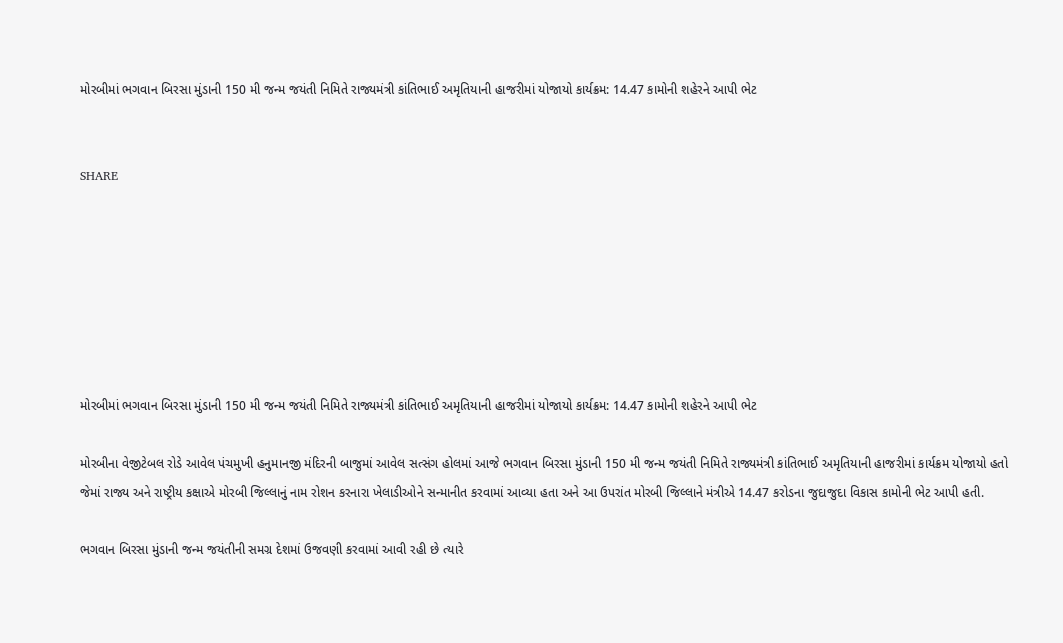મોરબીમાં ભગવાન બિરસા મુંડાની 150 મી જન્મ જયંતી નિમિતે રાજ્યમંત્રી કાંતિભાઈ અમૃતિયાની હાજરીમાં યોજાયો કાર્યક્રમ: 14.47 કામોની શહેરને આપી ભેટ


SHARE







મોરબીમાં ભગવાન બિરસા મુંડાની 150 મી જન્મ જયંતી નિમિતે રાજ્યમંત્રી કાંતિભાઈ અમૃતિયાની હાજરીમાં યોજાયો કાર્યક્રમ: 14.47 કામોની શહેરને આપી ભેટ

મોરબીના વેજીટેબલ રોડે આવેલ પંચમુખી હનુમાનજી મંદિરની બાજુમાં આવેલ સત્સંગ હોલમાં આજે ભગવાન બિરસા મુંડાની 150 મી જન્મ જયંતી નિમિતે રાજ્યમંત્રી કાંતિભાઈ અમૃતિયાની હાજરીમાં કાર્યક્રમ યોજાયો હતો જેમાં રાજ્ય અને રાષ્ટ્રીય કક્ષાએ મોરબી જિલ્લાનું નામ રોશન કરનારા ખેલાડીઓને સન્માનીત કરવામાં આવ્યા હતા અને આ ઉપરાંત મોરબી જિલ્લાને મંત્રીએ 14.47 કરોડના જુદાજુદા વિકાસ કામોની ભેટ આપી હતી.

ભગવાન બિરસા મુંડાની જન્મ જયંતીની સમગ્ર દેશમાં ઉજવણી કરવામાં આવી રહી છે ત્યારે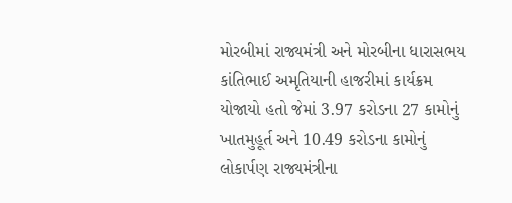મોરબીમાં રાજ્યમંત્રી અને મોરબીના ધારાસભય કાંતિભાઈ અમૃતિયાની હાજરીમાં કાર્યક્રમ યોજાયો હતો જેમાં 3.97 કરોડના 27 કામોનું ખાતમુહૂર્ત અને 10.49 કરોડના કામોનું લોકાર્પણ રાજ્યમંત્રીના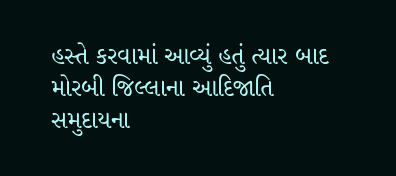હસ્તે કરવામાં આવ્યું હતું ત્યાર બાદ મોરબી જિલ્લાના આદિજાતિ સમુદાયના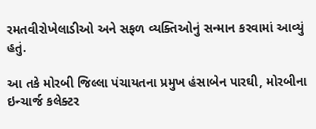રમતવીરોખેલાડીઓ અને સફળ વ્યક્તિઓનું સન્માન કરવામાં આવ્યું હતું.

આ તકે મોરબી જિલ્લા પંચાયતના પ્રમુખ હંસાબેન પારઘી, મોરબીના ઇન્ચાર્જ કલેક્ટર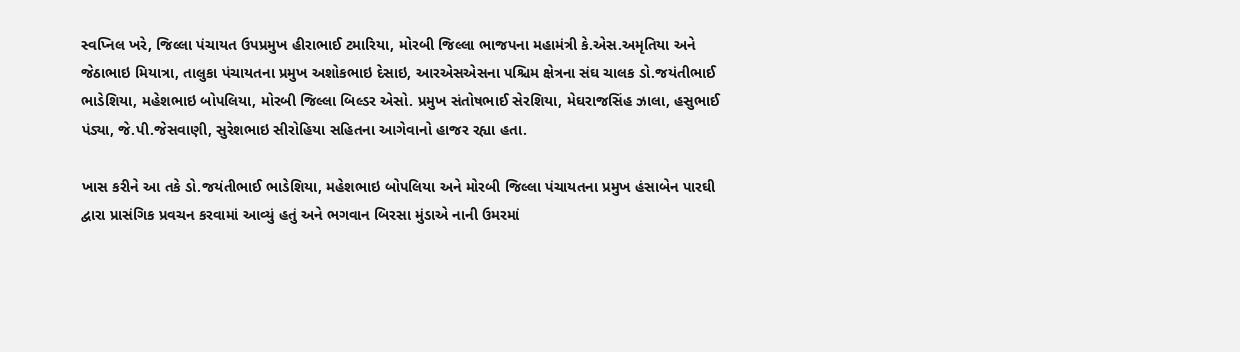સ્વપ્નિલ ખરે, જિલ્લા પંચાયત ઉપપ્રમુખ હીરાભાઈ ટમારિયા, મોરબી જિલ્લા ભાજપના મહામંત્રી કે.એસ.અમૃતિયા અને જેઠાભાઇ મિયાત્રા, તાલુકા પંચાયતના પ્રમુખ અશોકભાઇ દેસાઇ, આરએસએસના પશ્ચિમ ક્ષેત્રના સંઘ ચાલક ડો.જયંતીભાઈ ભાડેશિયા, મહેશભાઇ બોપલિયા, મોરબી જિલ્લા બિલ્ડર એસો. પ્રમુખ સંતોષભાઈ સેરશિયા, મેઘરાજસિંહ ઝાલા, હસુભાઈ પંડ્યા, જે.પી.જેસવાણી, સુરેશભાઇ સીરોહિયા સહિતના આગેવાનો હાજર રહ્યા હતા.

ખાસ કરીને આ તકે ડો.જયંતીભાઈ ભાડેશિયા, મહેશભાઇ બોપલિયા અને મોરબી જિલ્લા પંચાયતના પ્રમુખ હંસાબેન પારઘી દ્વારા પ્રાસંગિક પ્રવચન કરવામાં આવ્યું હતું અને ભગવાન બિરસા મુંડાએ નાની ઉમરમાં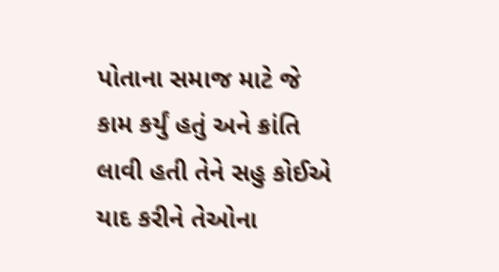પોતાના સમાજ માટે જે કામ કર્યું હતું અને ક્રાંતિ લાવી હતી તેને સહુ કોઈએ યાદ કરીને તેઓના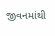જીવનમાંથી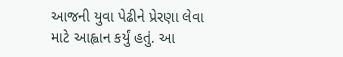આજની યુવા પેઢીને પ્રેરણા લેવા માટે આહ્વાન કર્યું હતું. આ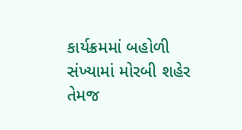કાર્યક્રમમાં બહોળી સંખ્યામાં મોરબી શહેર તેમજ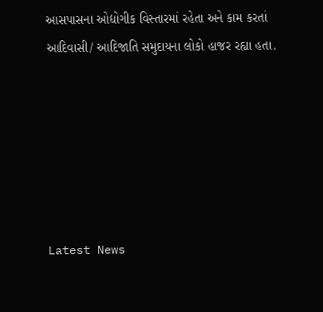આસપાસના ઓદ્યોગીક વિસ્તારમાં રહેતા અને કામ કરતાં આદિવાસી/ આદિજાતિ સમુદાયના લોકો હાજર રહ્યા હતા.






Latest News